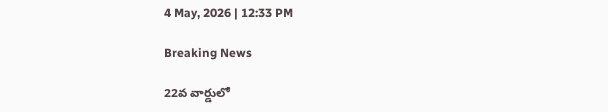4 May, 2026 | 12:33 PM

Breaking News

22వ వార్డులో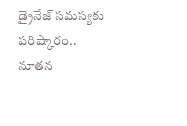డ్రైనేజ్ సమస్యకు పరిష్కారం.. నూతన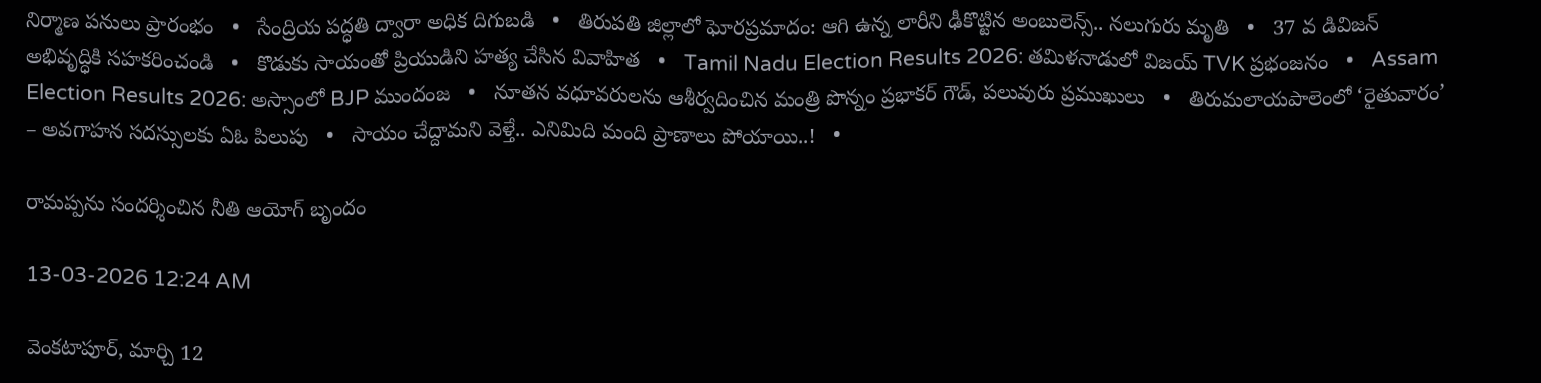నిర్మాణ పనులు ప్రారంభం   •   సేంద్రియ పద్ధతి ద్వారా అధిక దిగుబడి   •   తిరుపతి జిల్లాలో ఘోరప్ర‌మాదం: ఆగి ఉన్న లారీని ఢీకొట్టిన‌ అంబులెన్స్.. నలుగురు మృతి   •   37 వ డివిజన్ అభివృద్ధికి సహకరించండి   •   కొడుకు సాయంతో ప్రియుడిని హత్య చేసిన వివాహిత   •   Tamil Nadu Election Results 2026: తమిళనాడులో విజయ్ TVK ప్రభంజనం   •   Assam Election Results 2026: అస్సాంలో BJP ముందంజ   •   నూతన వధూవరులను ఆశీర్వదించిన మంత్రి పొన్నం ప్రభాకర్ గౌడ్, పలువురు ప్రముఖులు   •   తిరుమలాయపాలెంలో ‘రైతువారం’ – అవగాహన సదస్సులకు ఏఓ పిలుపు   •   సాయం చేద్దామని వెళ్తే.. ఎనిమిది మంది ప్రాణాలు పోయాయి..!   •

రామప్పను సందర్శించిన నీతి ఆయోగ్ బృందం

13-03-2026 12:24 AM

వెంకటాపూర్, మార్చి 12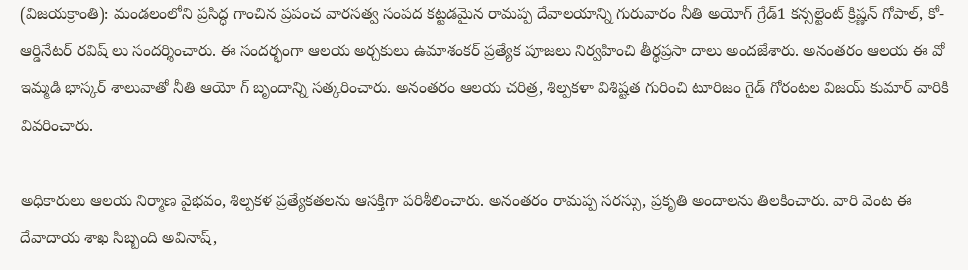(విజయక్రాంతి): మండలంలోని ప్రసిద్ధ గాంచిన ప్రపంచ వారసత్వ సంపద కట్టడమైన రామప్ప దేవాలయాన్ని గురువారం నీతి అయోగ్ గ్రేడ్1 కన్సల్టెంట్ క్రిష్ణన్ గోపాల్, కో-ఆర్డినేటర్ రవిష్ లు సందర్శించారు. ఈ సందర్భంగా ఆలయ అర్చకులు ఉమాశంకర్ ప్రత్యేక పూజలు నిర్వహించి తీర్థప్రసా దాలు అందజేశారు. అనంతరం ఆలయ ఈ వో ఇమ్మడి భాస్కర్ శాలువాతో నీతి ఆయో గ్ బృందాన్ని సత్కరించారు. అనంతరం ఆలయ చరిత్ర, శిల్పకళా విశిష్టత గురించి టూరిజం గైడ్ గోరంటల విజయ్ కుమార్ వారికి వివరించారు.

అధికారులు ఆలయ నిర్మాణ వైభవం, శిల్పకళ ప్రత్యేకతలను ఆసక్తిగా పరిశీలించారు. అనంతరం రామప్ప సరస్సు, ప్రకృతి అందాలను తిలకించారు. వారి వెంట ఈ దేవాదాయ శాఖ సిబ్బంది అవినాష్,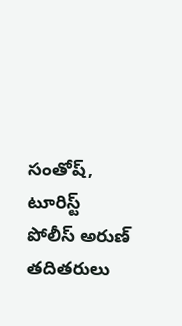సంతోష్, టూరిస్ట్ పోలీస్ అరుణ్ తదితరులు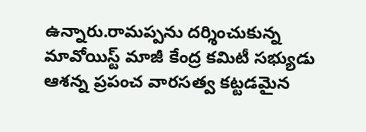ఉన్నారు.రామప్పను దర్శించుకున్న మావోయిస్ట్ మాజీ కేంద్ర కమిటీ సభ్యుడు ఆశన్న ప్రపంచ వారసత్వ కట్టడమైన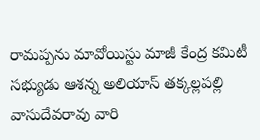రామప్పను మావోయిస్టు మాజీ కేంద్ర కమిటీ సభ్యుడు ఆశన్న అలియాస్ తక్కల్లపల్లి వాసుదేవరావు వారి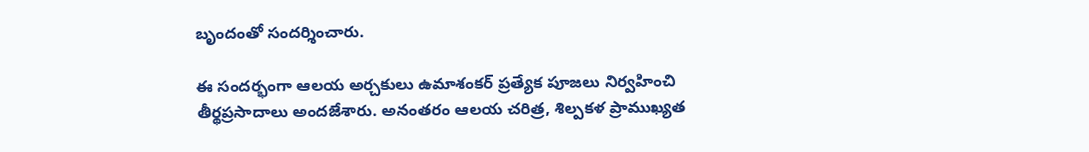బృందంతో సందర్శించారు.

ఈ సందర్భంగా ఆలయ అర్చకులు ఉమాశంకర్ ప్రత్యేక పూజలు నిర్వహించి తీర్థప్రసాదాలు అందజేశారు. అనంతరం ఆలయ చరిత్ర, శిల్పకళ ప్రాముఖ్యత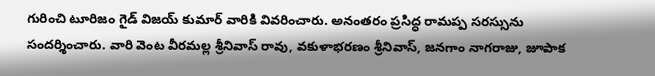గురించి టూరిజం గైడ్ విజయ్ కుమార్ వారికి వివరించారు. అనంతరం ప్రసిద్ధ రామప్ప సరస్సును సందర్శించారు. వారి వెంట వీరమల్ల శ్రీనివాస్ రావు, వకుళాభరణం శ్రీనివాస్, జనగాం నాగరాజు, జూపాక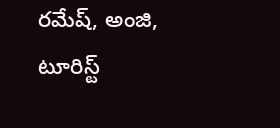రమేష్, అంజి, టూరిస్ట్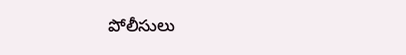పోలీసులు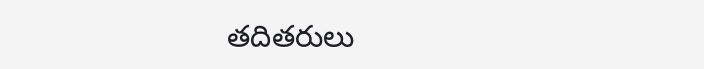తదితరులు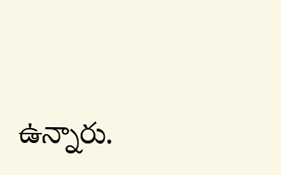ఉన్నారు.